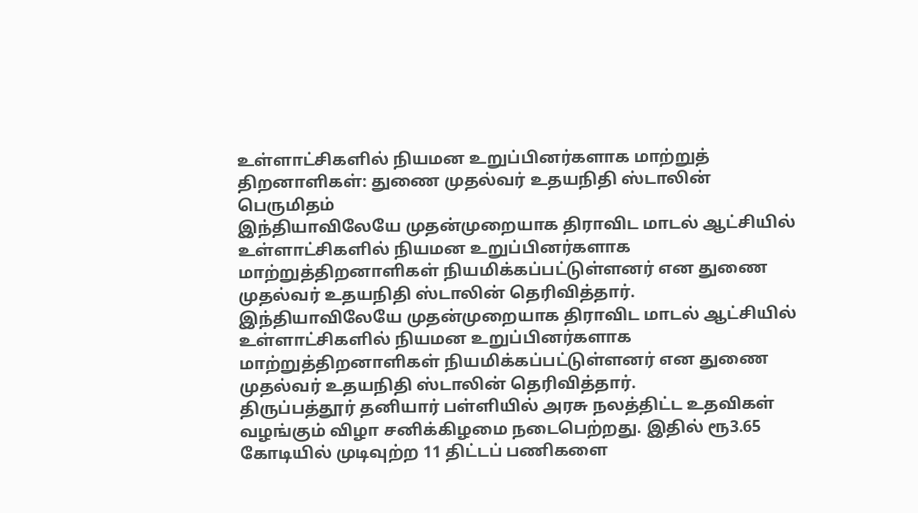உள்ளாட்சிகளில் நியமன உறுப்பினர்களாக மாற்றுத் திறனாளிகள்: துணை முதல்வர் உதயநிதி ஸ்டாலின் பெருமிதம்
இந்தியாவிலேயே முதன்முறையாக திராவிட மாடல் ஆட்சியில் உள்ளாட்சிகளில் நியமன உறுப்பினர்களாக மாற்றுத்திறனாளிகள் நியமிக்கப்பட்டுள்ளனர் என துணை முதல்வர் உதயநிதி ஸ்டாலின் தெரிவித்தார்.
இந்தியாவிலேயே முதன்முறையாக திராவிட மாடல் ஆட்சியில் உள்ளாட்சிகளில் நியமன உறுப்பினர்களாக மாற்றுத்திறனாளிகள் நியமிக்கப்பட்டுள்ளனர் என துணை முதல்வர் உதயநிதி ஸ்டாலின் தெரிவித்தார்.
திருப்பத்தூர் தனியார் பள்ளியில் அரசு நலத்திட்ட உதவிகள் வழங்கும் விழா சனிக்கிழமை நடைபெற்றது. இதில் ரூ3.65 கோடியில் முடிவுற்ற 11 திட்டப் பணிகளை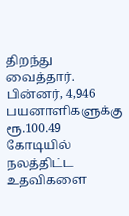திறந்து வைத்தார். பின்னர், 4,946 பயனாளிகளுக்கு ரூ.100.49 கோடியில் நலத்திட்ட உதவிகளை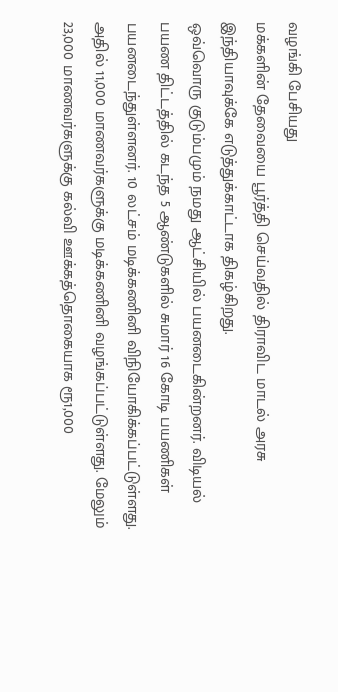வழங்கி பேசியது
மக்களின் தேவையை பூர்த்தி செய்வதில் திராவிட மாடல் அரசு இந்தியாவுக்கே எடுத்துக்காட்டாக திகழ்கிறது.
ஒவ்வொரு குடும்பமும் நமது ஆட்சியில் பயனடைகின்றனர். விடியல் பயண திட்டத்தில் கடந்த 5 ஆண்டுகளில் சுமார் 16 கோடி பயணிகள் பயனடைந்துள்ளனர். 10 லட்சம் மடிக்கணினி விநியோகிக்கப்பட்டுள்ளது. அதில் 11,000 மாணவர்களுக்கு மடிக்கணினி வழங்கப்பட்டுள்ளது. மேலும் 23,000 மாணவர்களுக்கு கல்வி ஊக்கத்தொகையாக ரூ1,000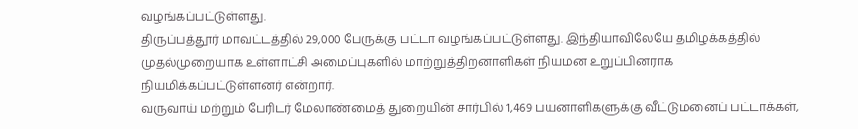வழங்கப்பட்டுள்ளது.
திருப்பத்தூர் மாவட்டத்தில் 29,000 பேருக்கு பட்டா வழங்கப்பட்டுள்ளது. இந்தியாவிலேயே தமிழக்கத்தில் முதல்முறையாக உள்ளாட்சி அமைப்புகளில் மாற்றுத்திறனாளிகள் நியமன உறுப்பினராக நியமிக்கப்பட்டுள்ளனர் என்றார்.
வருவாய் மற்றும் பேரிடர் மேலாண்மைத் துறையின் சார்பில் 1,469 பயனாளிகளுக்கு வீட்டுமனைப் பட்டாக்கள்,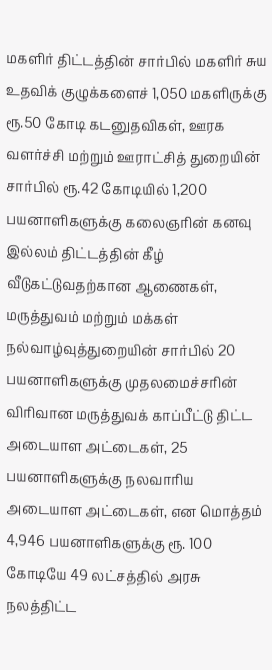மகளிர் திட்டத்தின் சார்பில் மகளிர் சுய உதவிக் குழுக்களைச் 1,050 மகளிருக்கு ரூ.50 கோடி கடனுதவிகள், ஊரக வளர்ச்சி மற்றும் ஊராட்சித் துறையின் சார்பில் ரூ.42 கோடியில் 1,200 பயனாளிகளுக்கு கலைஞரின் கனவு இல்லம் திட்டத்தின் கீழ் வீடுகட்டுவதற்கான ஆணைகள், மருத்துவம் மற்றும் மக்கள் நல்வாழ்வுத்துறையின் சார்பில் 20 பயனாளிகளுக்கு முதலமைச்சரின் விரிவான மருத்துவக் காப்பீட்டு திட்ட அடையாள அட்டைகள், 25 பயனாளிகளுக்கு நலவாரிய அடையாள அட்டைகள், என மொத்தம் 4,946 பயனாளிகளுக்கு ரூ. 100 கோடியே 49 லட்சத்தில் அரசு நலத்திட்ட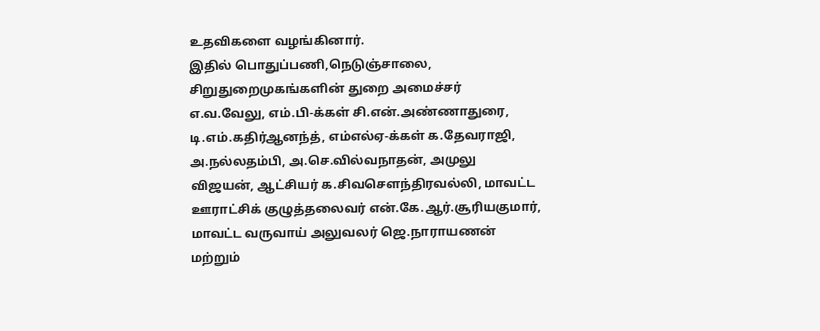உதவிகளை வழங்கினார்.
இதில் பொதுப்பணி,நெடுஞ்சாலை, சிறுதுறைமுகங்களின் துறை அமைச்சர் எ.வ.வேலு, எம்.பி-க்கள் சி.என்.அண்ணாதுரை, டி.எம்.கதிர்ஆனந்த், எம்எல்ஏ-க்கள் க.தேவராஜி, அ.நல்லதம்பி, அ.செ.வில்வநாதன், அமுலு விஜயன், ஆட்சியர் க.சிவசௌந்திரவல்லி, மாவட்ட ஊராட்சிக் குழுத்தலைவர் என்.கே.ஆர்.சூரியகுமார், மாவட்ட வருவாய் அலுவலர் ஜெ.நாராயணன் மற்றும்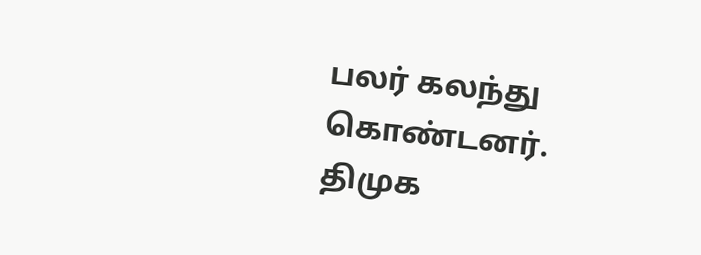பலர் கலந்து கொண்டனர்.
திமுக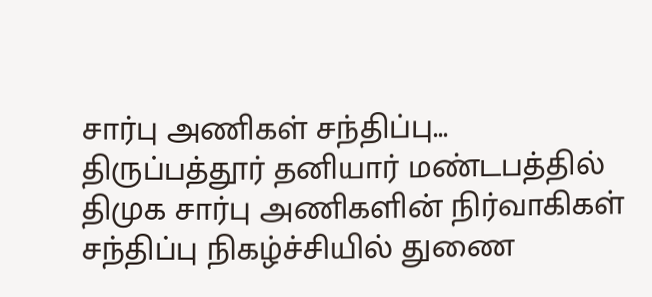சார்பு அணிகள் சந்திப்பு...
திருப்பத்தூர் தனியார் மண்டபத்தில் திமுக சார்பு அணிகளின் நிர்வாகிகள் சந்திப்பு நிகழ்ச்சியில் துணை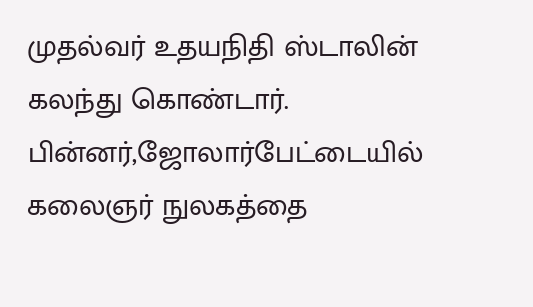முதல்வர் உதயநிதி ஸ்டாலின் கலந்து கொண்டார். பின்னர்,ஜோலார்பேட்டையில் கலைஞர் நுலகத்தை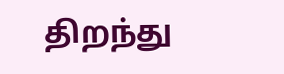திறந்து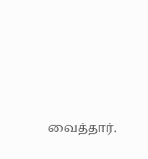வைத்தார்.